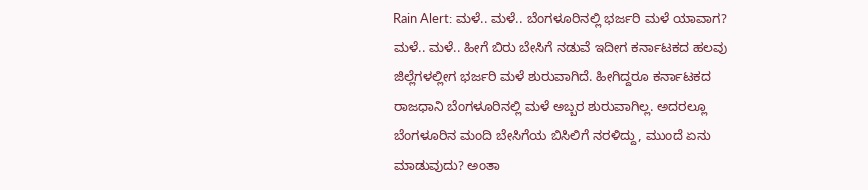Rain Alert: ಮಳೆ.. ಮಳೆ.. ಬೆಂಗಳೂರಿನಲ್ಲಿ ಭರ್ಜರಿ ಮಳೆ ಯಾವಾಗ?
ಮಳೆ.. ಮಳೆ.. ಹೀಗೆ ಬಿರು ಬೇಸಿಗೆ ನಡುವೆ ಇದೀಗ ಕರ್ನಾಟಕದ ಹಲವು ಜಿಲ್ಲೆಗಳಲ್ಲೀಗ ಭರ್ಜರಿ ಮಳೆ ಶುರುವಾಗಿದೆ. ಹೀಗಿದ್ದರೂ ಕರ್ನಾಟಕದ ರಾಜಧಾನಿ ಬೆಂಗಳೂರಿನಲ್ಲಿ ಮಳೆ ಅಬ್ಬರ ಶುರುವಾಗಿಲ್ಲ. ಅದರಲ್ಲೂ ಬೆಂಗಳೂರಿನ ಮಂದಿ ಬೇಸಿಗೆಯ ಬಿಸಿಲಿಗೆ ನರಳಿದ್ದು, ಮುಂದೆ ಏನು ಮಾಡುವುದು? ಅಂತಾ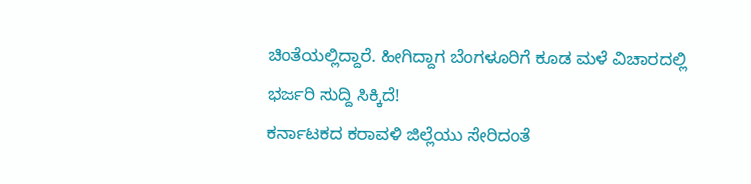ಚಿಂತೆಯಲ್ಲಿದ್ದಾರೆ. ಹೀಗಿದ್ದಾಗ ಬೆಂಗಳೂರಿಗೆ ಕೂಡ ಮಳೆ ವಿಚಾರದಲ್ಲಿ ಭರ್ಜರಿ ಸುದ್ದಿ ಸಿಕ್ಕಿದೆ!
ಕರ್ನಾಟಕದ ಕರಾವಳಿ ಜಿಲ್ಲೆಯು ಸೇರಿದಂತೆ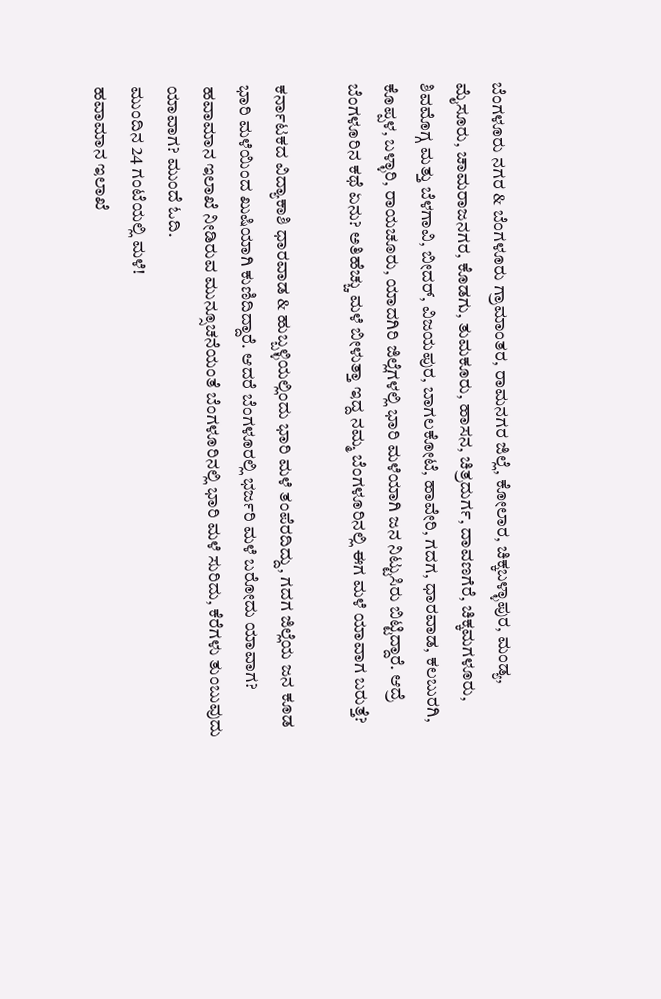ಬೆಂಗಳೂರು ನಗರ & ಬೆಂಗಳೂರು ಗ್ರಾಮಾಂತರ, ರಾಮನಗರ ಜಿಲ್ಲೆ, ಕೋಲಾರ, ಚಿಕ್ಕಬಳ್ಳಾಪುರ, ಮಂಡ್ಯ, ಮೈಸೂರು, ಚಾಮರಾಜನಗರ, ಕೊಡಗು, ತುಮಕೂರು, ಹಾಸನ, ಚಿತ್ರದುರ್ಗ, ದಾವಣಗೆರೆ, ಚಿಕ್ಕಮಗಳೂರು, ಶಿವಮೊಗ್ಗ ಮತ್ತು ಬೆಳಗಾವಿ, ಬೀದರ್, ವಿಜಯಪುರ, ಬಾಗಲಕೋಟೆ, ಹಾವೇರಿ, ಗದಗ, ಧಾರವಾಡ, ಕಲಬುರಗಿ, ಕೊಪ್ಪಳ, ಬಳ್ಳಾರಿ, ರಾಯಚೂರು, ಯಾದಗಿರಿ ಜಿಲ್ಲೆಗಳಲ್ಲಿ ಭಾರಿ ಮಳೆಯಾಗಿ ಜನ ನಿಟ್ಟುಸಿರು ಬಿಟ್ಟಿದ್ದಾರೆ. ಆದ್ರೆ ಬೆಂಗಳೂರಿನ ಕಥೆ ಏನು? ಅತಿಹೆಚ್ಚು ಮಳೆ ಬೀಳುತ್ತಾ ಇದ್ದ ನಮ್ಮ ಬೆಂಗಳೂರಿನಲ್ಲಿ ಈಗ ಮಳೆ ಯಾವಾಗ ಬರುತ್ತೆ?

ಕರ್ನಾಟಕದ ವಿದ್ಯಾಕಾಶಿ ಧಾರವಾಡ & ಹುಬ್ಬಳ್ಳಿಯಲ್ಲಿಂದು ಭಾರಿ ಮಳೆ ತಂಪೆರದಿದ್ದು, ಗದಗ ಜಿಲ್ಲೆಯ ಜನ ಕೂಡ ಭಾರಿ ಮಳೆಯಿಂದ ಖುಷಿಯಾಗಿ ಕುಣಿದಿದ್ದಾರೆ. ಆದರೆ ಬೆಂಗಳೂರಲ್ಲಿ ಭರ್ಜರಿ ಮಳೆ ಬರೋದು ಯಾವಾಗ? ಹವಾಮಾನ ಇಲಾಖೆ ನೀಡಿರುವ ಮುನ್ಸೂಚನೆಯಂತೆ ಬೆಂಗಳೂರಿನಲ್ಲಿ ಭಾರಿ ಮಳೆ ಸುರಿದು, ಕೆರೆಗಳು ತುಂಬುವುದು ಯಾವಾಗ? ಮುಂದೆ ಓದಿ.
ಮುಂದಿನ 24 ಗಂಟೆಯಲ್ಲಿ ಮಳೆ!
ಹವಾಮಾನ ಇಲಾಖೆ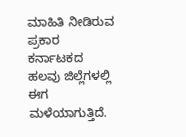ಮಾಹಿತಿ ನೀಡಿರುವ ಪ್ರಕಾರ ಕರ್ನಾಟಕದ ಹಲವು ಜಿಲ್ಲೆಗಳಲ್ಲಿ ಈಗ ಮಳೆಯಾಗುತ್ತಿದೆ.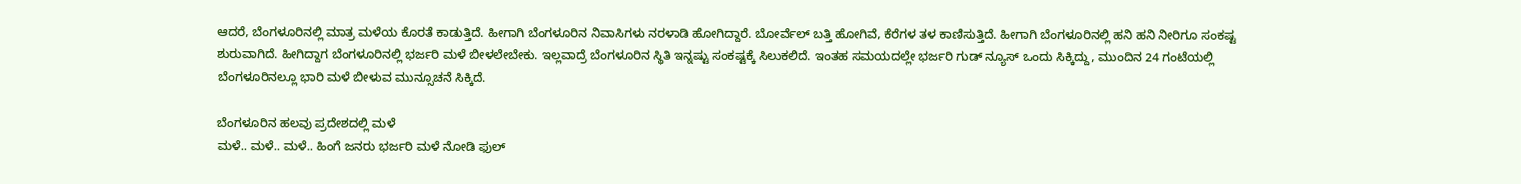ಆದರೆ, ಬೆಂಗಳೂರಿನಲ್ಲಿ ಮಾತ್ರ ಮಳೆಯ ಕೊರತೆ ಕಾಡುತ್ತಿದೆ. ಹೀಗಾಗಿ ಬೆಂಗಳೂರಿನ ನಿವಾಸಿಗಳು ನರಳಾಡಿ ಹೋಗಿದ್ದಾರೆ. ಬೋರ್ವೆಲ್ ಬತ್ತಿ ಹೋಗಿವೆ, ಕೆರೆಗಳ ತಳ ಕಾಣಿಸುತ್ತಿದೆ. ಹೀಗಾಗಿ ಬೆಂಗಳೂರಿನಲ್ಲಿ ಹನಿ ಹನಿ ನೀರಿಗೂ ಸಂಕಷ್ಟ ಶುರುವಾಗಿದೆ. ಹೀಗಿದ್ದಾಗ ಬೆಂಗಳೂರಿನಲ್ಲಿ ಭರ್ಜರಿ ಮಳೆ ಬೀಳಲೇಬೇಕು. ಇಲ್ಲವಾದ್ರೆ ಬೆಂಗಳೂರಿನ ಸ್ಥಿತಿ ಇನ್ನಷ್ಟು ಸಂಕಷ್ಟಕ್ಕೆ ಸಿಲುಕಲಿದೆ. ಇಂತಹ ಸಮಯದಲ್ಲೇ ಭರ್ಜರಿ ಗುಡ್ ನ್ಯೂಸ್ ಒಂದು ಸಿಕ್ಕಿದ್ದು, ಮುಂದಿನ 24 ಗಂಟೆಯಲ್ಲಿ ಬೆಂಗಳೂರಿನಲ್ಲೂ ಭಾರಿ ಮಳೆ ಬೀಳುವ ಮುನ್ಸೂಚನೆ ಸಿಕ್ಕಿದೆ.

ಬೆಂಗಳೂರಿನ ಹಲವು ಪ್ರದೇಶದಲ್ಲಿ ಮಳೆ
ಮಳೆ.. ಮಳೆ.. ಮಳೆ.. ಹಿಂಗೆ ಜನರು ಭರ್ಜರಿ ಮಳೆ ನೋಡಿ ಫುಲ್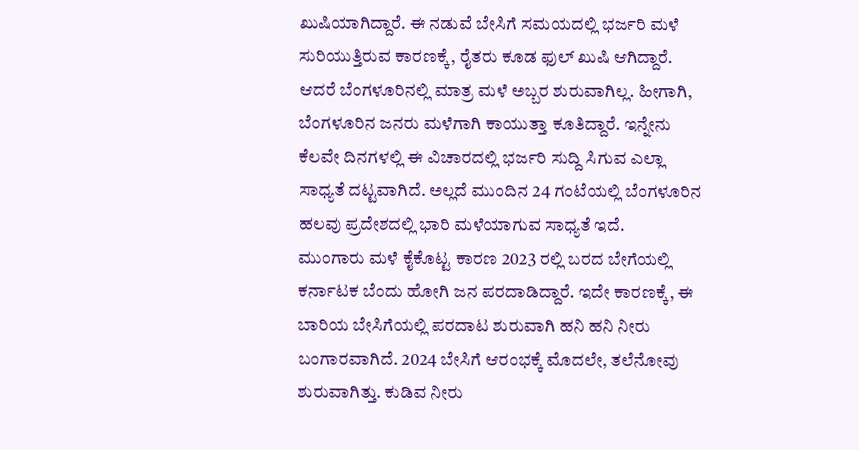ಖುಷಿಯಾಗಿದ್ದಾರೆ. ಈ ನಡುವೆ ಬೇಸಿಗೆ ಸಮಯದಲ್ಲಿ ಭರ್ಜರಿ ಮಳೆ ಸುರಿಯುತ್ತಿರುವ ಕಾರಣಕ್ಕೆ, ರೈತರು ಕೂಡ ಫುಲ್ ಖುಷಿ ಆಗಿದ್ದಾರೆ. ಆದರೆ ಬೆಂಗಳೂರಿನಲ್ಲಿ ಮಾತ್ರ ಮಳೆ ಅಬ್ಬರ ಶುರುವಾಗಿಲ್ಲ. ಹೀಗಾಗಿ, ಬೆಂಗಳೂರಿನ ಜನರು ಮಳೆಗಾಗಿ ಕಾಯುತ್ತಾ ಕೂತಿದ್ದಾರೆ. ಇನ್ನೇನು ಕೆಲವೇ ದಿನಗಳಲ್ಲಿ ಈ ವಿಚಾರದಲ್ಲಿ ಭರ್ಜರಿ ಸುದ್ದಿ ಸಿಗುವ ಎಲ್ಲಾ ಸಾಧ್ಯತೆ ದಟ್ಟವಾಗಿದೆ. ಅಲ್ಲದೆ ಮುಂದಿನ 24 ಗಂಟೆಯಲ್ಲಿ ಬೆಂಗಳೂರಿನ ಹಲವು ಪ್ರದೇಶದಲ್ಲಿ ಭಾರಿ ಮಳೆಯಾಗುವ ಸಾಧ್ಯತೆ ಇದೆ.
ಮುಂಗಾರು ಮಳೆ ಕೈಕೊಟ್ಟ ಕಾರಣ 2023 ರಲ್ಲಿ ಬರದ ಬೇಗೆಯಲ್ಲಿ ಕರ್ನಾಟಕ ಬೆಂದು ಹೋಗಿ ಜನ ಪರದಾಡಿದ್ದಾರೆ. ಇದೇ ಕಾರಣಕ್ಕೆ, ಈ ಬಾರಿಯ ಬೇಸಿಗೆಯಲ್ಲಿ ಪರದಾಟ ಶುರುವಾಗಿ ಹನಿ ಹನಿ ನೀರು ಬಂಗಾರವಾಗಿದೆ. 2024 ಬೇಸಿಗೆ ಆರಂಭಕ್ಕೆ ಮೊದಲೇ, ತಲೆನೋವು ಶುರುವಾಗಿತ್ತು. ಕುಡಿವ ನೀರು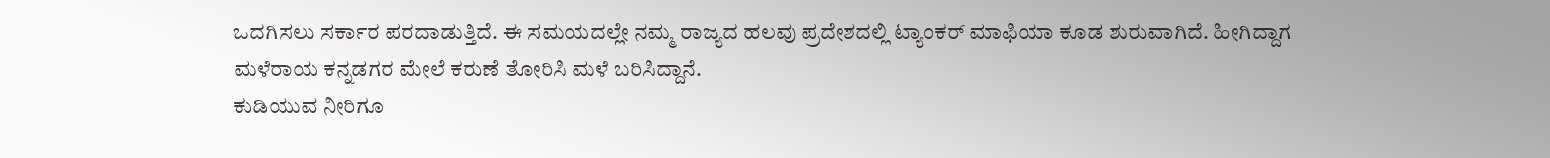ಒದಗಿಸಲು ಸರ್ಕಾರ ಪರದಾಡುತ್ತಿದೆ. ಈ ಸಮಯದಲ್ಲೇ ನಮ್ಮ ರಾಜ್ಯದ ಹಲವು ಪ್ರದೇಶದಲ್ಲಿ ಟ್ಯಾಂಕರ್ ಮಾಫಿಯಾ ಕೂಡ ಶುರುವಾಗಿದೆ. ಹೀಗಿದ್ದಾಗ ಮಳೆರಾಯ ಕನ್ನಡಗರ ಮೇಲೆ ಕರುಣೆ ತೋರಿಸಿ ಮಳೆ ಬರಿಸಿದ್ದಾನೆ.
ಕುಡಿಯುವ ನೀರಿಗೂ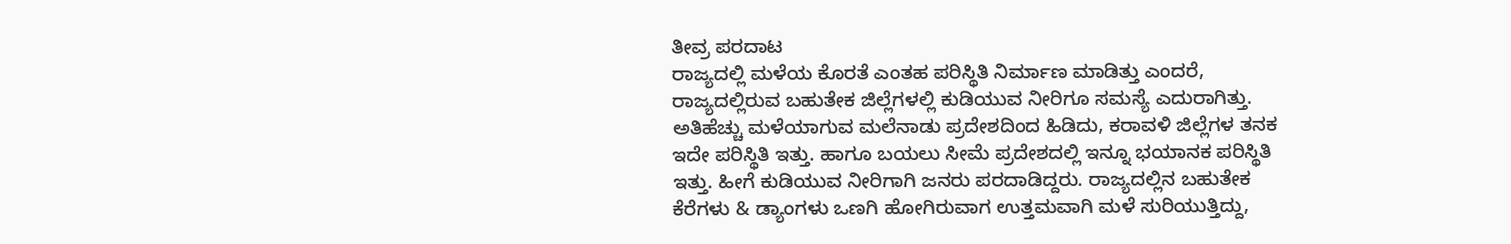ತೀವ್ರ ಪರದಾಟ
ರಾಜ್ಯದಲ್ಲಿ ಮಳೆಯ ಕೊರತೆ ಎಂತಹ ಪರಿಸ್ಥಿತಿ ನಿರ್ಮಾಣ ಮಾಡಿತ್ತು ಎಂದರೆ, ರಾಜ್ಯದಲ್ಲಿರುವ ಬಹುತೇಕ ಜಿಲ್ಲೆಗಳಲ್ಲಿ ಕುಡಿಯುವ ನೀರಿಗೂ ಸಮಸ್ಯೆ ಎದುರಾಗಿತ್ತು. ಅತಿಹೆಚ್ಚು ಮಳೆಯಾಗುವ ಮಲೆನಾಡು ಪ್ರದೇಶದಿಂದ ಹಿಡಿದು, ಕರಾವಳಿ ಜಿಲ್ಲೆಗಳ ತನಕ ಇದೇ ಪರಿಸ್ಥಿತಿ ಇತ್ತು. ಹಾಗೂ ಬಯಲು ಸೀಮೆ ಪ್ರದೇಶದಲ್ಲಿ ಇನ್ನೂ ಭಯಾನಕ ಪರಿಸ್ಥಿತಿ ಇತ್ತು. ಹೀಗೆ ಕುಡಿಯುವ ನೀರಿಗಾಗಿ ಜನರು ಪರದಾಡಿದ್ದರು. ರಾಜ್ಯದಲ್ಲಿನ ಬಹುತೇಕ ಕೆರೆಗಳು & ಡ್ಯಾಂಗಳು ಒಣಗಿ ಹೋಗಿರುವಾಗ ಉತ್ತಮವಾಗಿ ಮಳೆ ಸುರಿಯುತ್ತಿದ್ದು,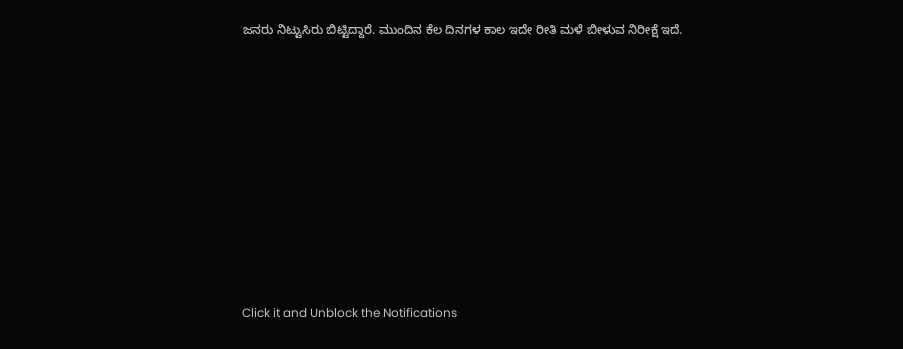ಜನರು ನಿಟ್ಟುಸಿರು ಬಿಟ್ಟಿದ್ದಾರೆ. ಮುಂದಿನ ಕೆಲ ದಿನಗಳ ಕಾಲ ಇದೇ ರೀತಿ ಮಳೆ ಬೀಳುವ ನಿರೀಕ್ಷೆ ಇದೆ.












Click it and Unblock the Notifications